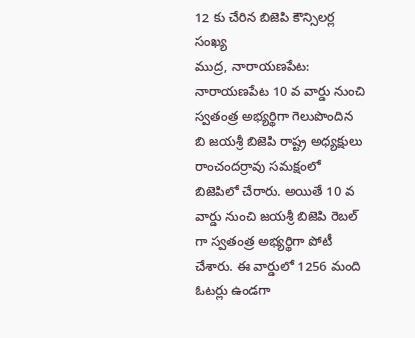12 కు చేరిన బిజెపి కౌన్సిలర్ల సంఖ్య
ముద్ర, నారాయణపేట: నారాయణపేట 10 వ వార్డు నుంచి స్వతంత్ర అభ్యర్థిగా గెలుపొందిన బి జయశ్రీ బిజెపి రాష్ట్ర అధ్యక్షులు రాంచందర్రావు సమక్షంలో బిజెపిలో చేరారు. అయితే 10 వ వార్డు నుంచి జయశ్రీ బిజెపి రెబల్ గా స్వతంత్ర అభ్యర్థిగా పోటీ చేశారు. ఈ వార్డులో 1256 మంది ఓటర్లు ఉండగా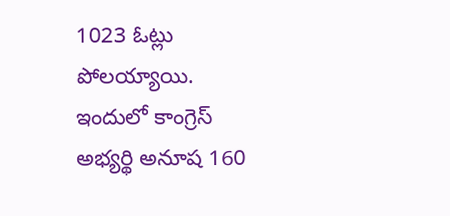1023 ఓట్లు పోలయ్యాయి. ఇందులో కాంగ్రెస్ అభ్యర్థి అనూష 160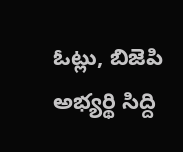ఓట్లు, బిజెపి అభ్యర్థి సిద్ది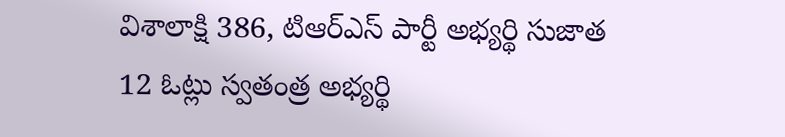విశాలాక్షి 386, టిఆర్ఎస్ పార్టీ అభ్యర్థి సుజాత 12 ఓట్లు స్వతంత్ర అభ్యర్థి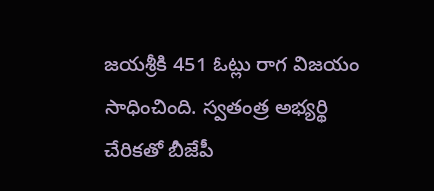జయశ్రీకి 451 ఓట్లు రాగ విజయం సాధించింది. స్వతంత్ర అభ్యర్థి చేరికతో బీజేపీ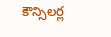కౌన్సిలర్ల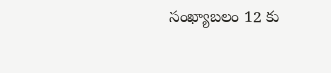సంఖ్యాబలం 12 కు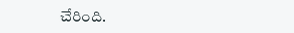చేరింది.